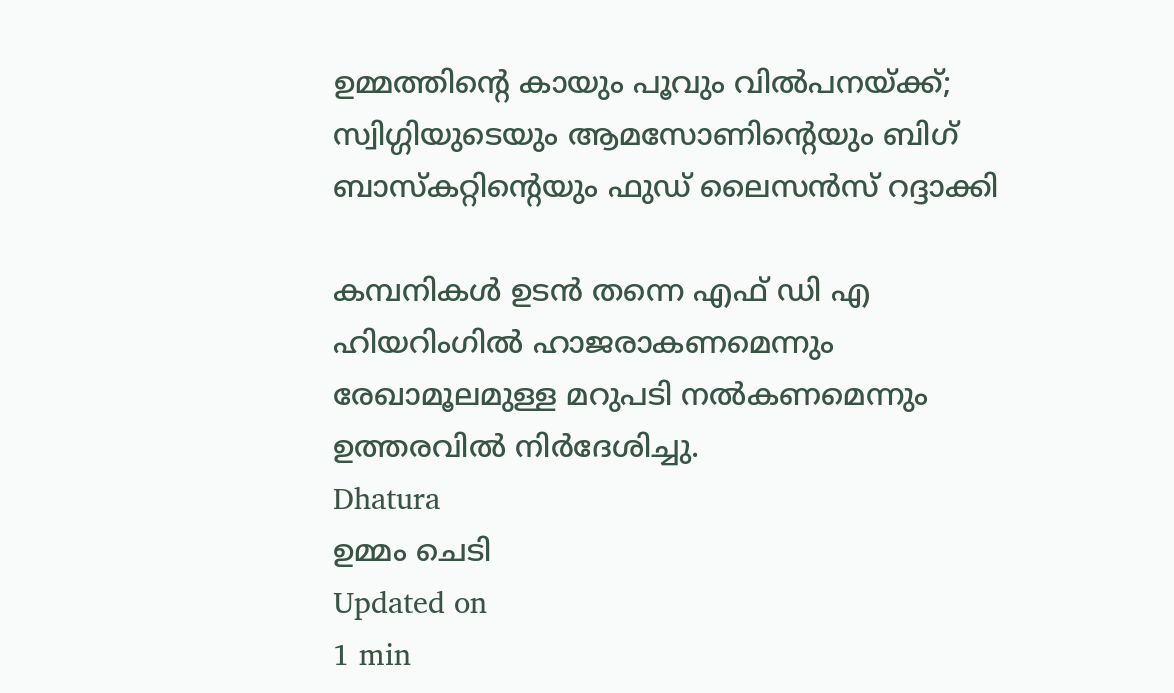ഉമ്മത്തിന്റെ കായും പൂവും വില്‍പനയ്ക്ക്; സ്വിഗ്ഗിയുടെയും ആമസോണിന്റെയും ബിഗ് ബാസ്‌കറ്റിന്റെയും ഫുഡ് ലൈസന്‍സ് റദ്ദാക്കി

കമ്പനികള്‍ ഉടന്‍ തന്നെ എഫ് ഡി എ ഹിയറിംഗില്‍ ഹാജരാകണമെന്നും രേഖാമൂലമുള്ള മറുപടി നല്‍കണമെന്നും ഉത്തരവില്‍ നിര്‍ദേശിച്ചു.
Dhatura
ഉമ്മം ചെടി
Updated on
1 min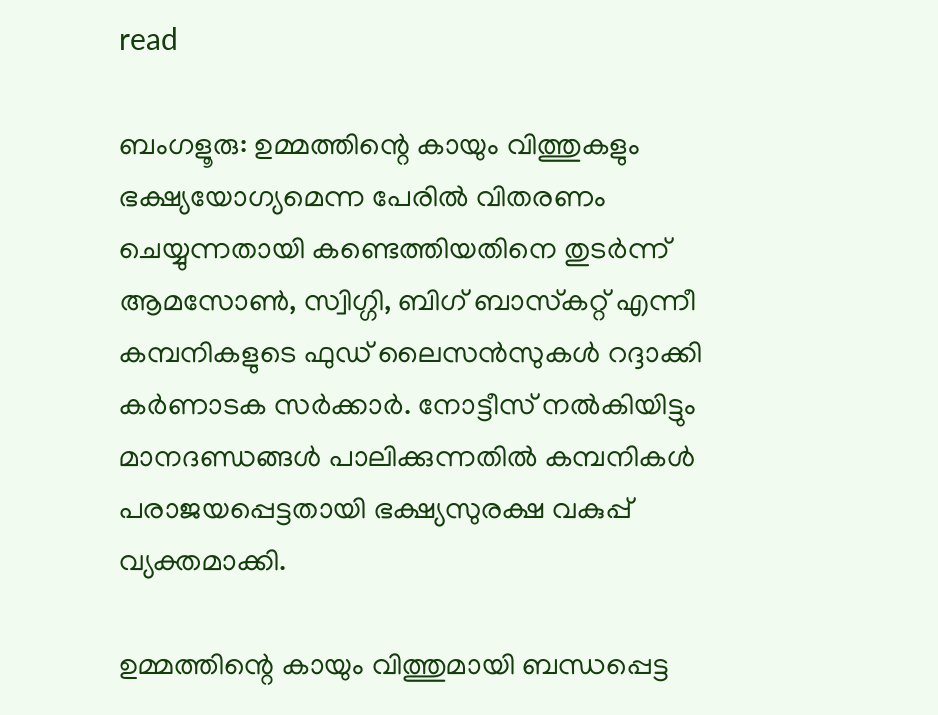read

ബംഗളൂരു: ഉമ്മത്തിന്റെ കായും വിത്തുകളും ഭക്ഷ്യയോഗ്യമെന്ന പേരില്‍ വിതരണം ചെയ്യുന്നതായി കണ്ടെത്തിയതിനെ തുടര്‍ന്ന് ആമസോണ്‍, സ്വിഗ്ഗി, ബിഗ് ബാസ്‌കറ്റ് എന്നീ കമ്പനികളുടെ ഫുഡ് ലൈസന്‍സുകള്‍ റദ്ദാക്കി കര്‍ണാടക സര്‍ക്കാര്‍. നോട്ടീസ് നല്‍കിയിട്ടും മാനദണ്ഡങ്ങള്‍ പാലിക്കുന്നതില്‍ കമ്പനികള്‍ പരാജയപ്പെട്ടതായി ഭക്ഷ്യസുരക്ഷ വകുപ്പ് വ്യക്തമാക്കി.

ഉമ്മത്തിന്റെ കായും വിത്തുമായി ബന്ധപ്പെട്ട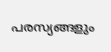പരസ്യങ്ങളും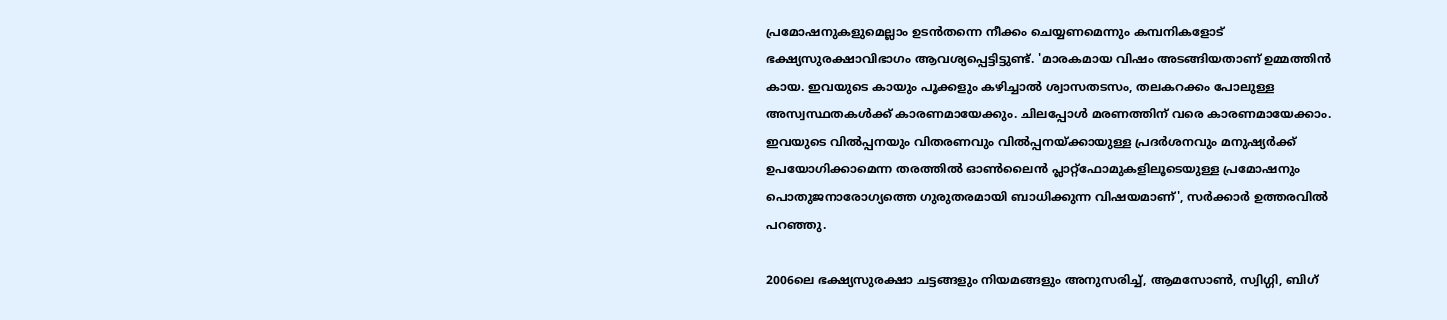പ്രമോഷനുകളുമെല്ലാം ഉടന്‍തന്നെ നീക്കം ചെയ്യണമെന്നും കമ്പനികളോട് ഭക്ഷ്യസുരക്ഷാവിഭാഗം ആവശ്യപ്പെട്ടിട്ടുണ്ട്. 'മാരകമായ വിഷം അടങ്ങിയതാണ് ഉമ്മത്തിന്‍ കായ. ഇവയുടെ കായും പൂക്കളും കഴിച്ചാല്‍ ശ്വാസതടസം, തലകറക്കം പോലുള്ള അസ്വസ്ഥതകള്‍ക്ക് കാരണമായേക്കും. ചിലപ്പോള്‍ മരണത്തിന് വരെ കാരണമായേക്കാം. ഇവയുടെ വില്‍പ്പനയും വിതരണവും വില്‍പ്പനയ്ക്കായുള്ള പ്രദര്‍ശനവും മനുഷ്യര്‍ക്ക് ഉപയോഗിക്കാമെന്ന തരത്തില്‍ ഓണ്‍ലൈന്‍ പ്ലാറ്റ്‌ഫോമുകളിലൂടെയുള്ള പ്രമോഷനും പൊതുജനാരോഗ്യത്തെ ഗുരുതരമായി ബാധിക്കുന്ന വിഷയമാണ്', സര്‍ക്കാര്‍ ഉത്തരവില്‍ പറഞ്ഞു.

2006ലെ ഭക്ഷ്യസുരക്ഷാ ചട്ടങ്ങളും നിയമങ്ങളും അനുസരിച്ച്, ആമസോണ്‍, സ്വിഗ്ഗി, ബിഗ്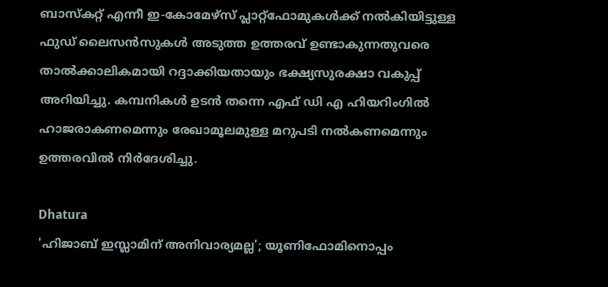ബാസ്‌കറ്റ് എന്നീ ഇ-കോമേഴ്‌സ് പ്ലാറ്റ്ഫോമുകള്‍ക്ക് നല്‍കിയിട്ടുള്ള ഫുഡ് ലൈസന്‍സുകള്‍ അടുത്ത ഉത്തരവ് ഉണ്ടാകുന്നതുവരെ താല്‍ക്കാലികമായി റദ്ദാക്കിയതായും ഭക്ഷ്യസുരക്ഷാ വകുപ്പ് അറിയിച്ചു. കമ്പനികള്‍ ഉടന്‍ തന്നെ എഫ് ഡി എ ഹിയറിംഗില്‍ ഹാജരാകണമെന്നും രേഖാമൂലമുള്ള മറുപടി നല്‍കണമെന്നും ഉത്തരവില്‍ നിര്‍ദേശിച്ചു.

Dhatura
'ഹിജാബ് ഇസ്ലാമിന് അനിവാര്യമല്ല'; യൂണിഫോമിനൊപ്പം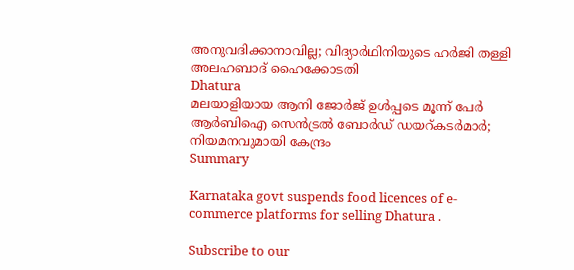അനുവദിക്കാനാവില്ല; വിദ്യാര്‍ഥിനിയുടെ ഹര്‍ജി തള്ളി അലഹബാദ് ഹൈക്കോടതി
Dhatura
മലയാളിയായ ആനി ജോര്‍ജ് ഉള്‍പ്പടെ മൂന്ന് പേര്‍ ആര്‍ബിഐ സെന്‍ട്രല്‍ ബോര്‍ഡ് ഡയറ്കടര്‍മാര്‍; നിയമനവുമായി കേന്ദ്രം
Summary

Karnataka govt suspends food licences of e-commerce platforms for selling Dhatura .

Subscribe to our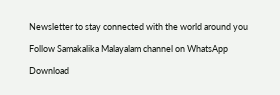Newsletter to stay connected with the world around you

Follow Samakalika Malayalam channel on WhatsApp

Download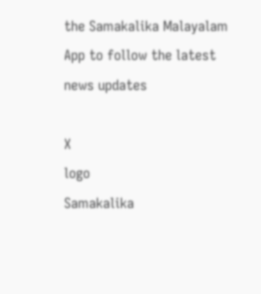the Samakalika Malayalam App to follow the latest news updates

X
logo
Samakalika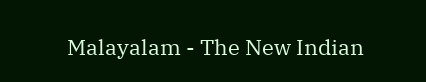Malayalam - The New Indian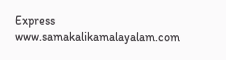Express
www.samakalikamalayalam.com